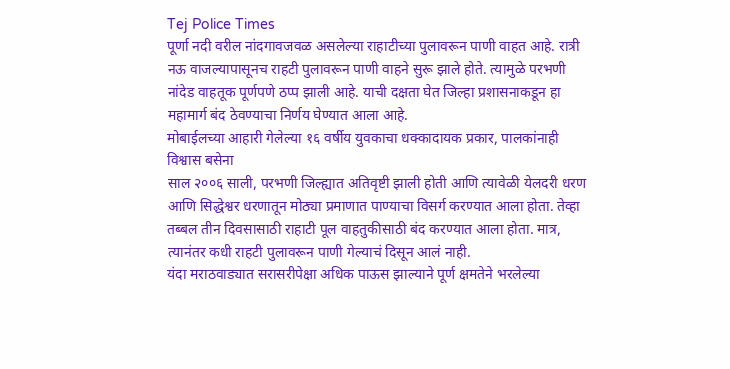Tej Police Times
पूर्णा नदी वरील नांदगावजवळ असलेल्या राहाटीच्या पुलावरून पाणी वाहत आहे. रात्री नऊ वाजल्यापासूनच राहटी पुलावरून पाणी वाहने सुरू झाले होते. त्यामुळे परभणी नांदेड वाहतूक पूर्णपणे ठप्प झाली आहे. याची दक्षता घेत जिल्हा प्रशासनाकडून हा महामार्ग बंद ठेवण्याचा निर्णय घेण्यात आला आहे.
मोबाईलच्या आहारी गेलेल्या १६ वर्षीय युवकाचा धक्कादायक प्रकार, पालकांनाही विश्वास बसेना
साल २००६ साली, परभणी जिल्ह्यात अतिवृष्टी झाली होती आणि त्यावेळी येलदरी धरण आणि सिद्धेश्वर धरणातून मोठ्या प्रमाणात पाण्याचा विसर्ग करण्यात आला होता. तेव्हा तब्बल तीन दिवसासाठी राहाटी पूल वाहतुकीसाठी बंद करण्यात आला होता. मात्र, त्यानंतर कधी राहटी पुलावरून पाणी गेल्याचं दिसून आलं नाही.
यंदा मराठवाड्यात सरासरीपेक्षा अधिक पाऊस झाल्याने पूर्ण क्षमतेने भरलेल्या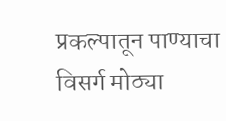प्रकल्पातून पाण्याचा विसर्ग मोठ्या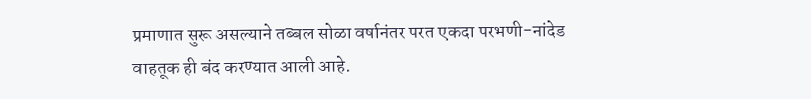प्रमाणात सुरू असल्याने तब्बल सोळा वर्षानंतर परत एकदा परभणी-नांदेड वाहतूक ही बंद करण्यात आली आहे.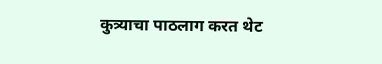कुत्र्याचा पाठलाग करत थेट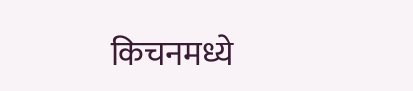किचनमध्ये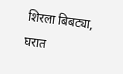शिरला बिबट्या, घरात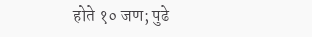होते १० जण; पुढे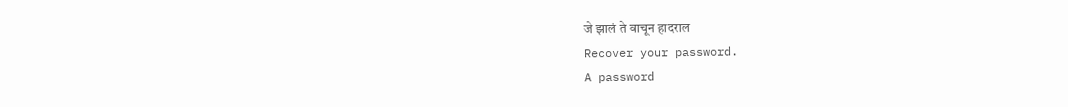जे झालं ते वाचून हादराल
Recover your password.
A password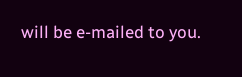will be e-mailed to you.